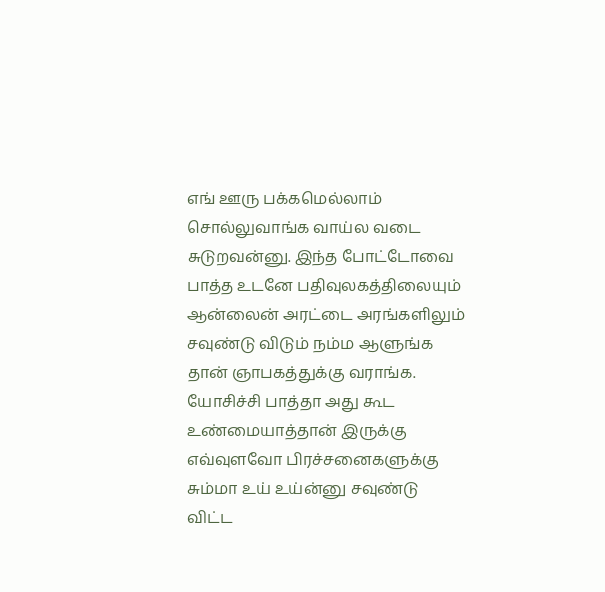எங் ஊரு பக்கமெல்லாம் சொல்லுவாங்க வாய்ல வடை சுடுறவன்னு. இந்த போட்டோவை பாத்த உடனே பதிவுலகத்திலையும் ஆன்லைன் அரட்டை அரங்களிலும் சவுண்டு விடும் நம்ம ஆளுங்க தான் ஞாபகத்துக்கு வராங்க. யோசிச்சி பாத்தா அது கூட உண்மையாத்தான் இருக்கு எவ்வுளவோ பிரச்சனைகளுக்கு சும்மா உய் உய்ன்னு சவுண்டு விட்ட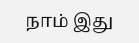நாம் இது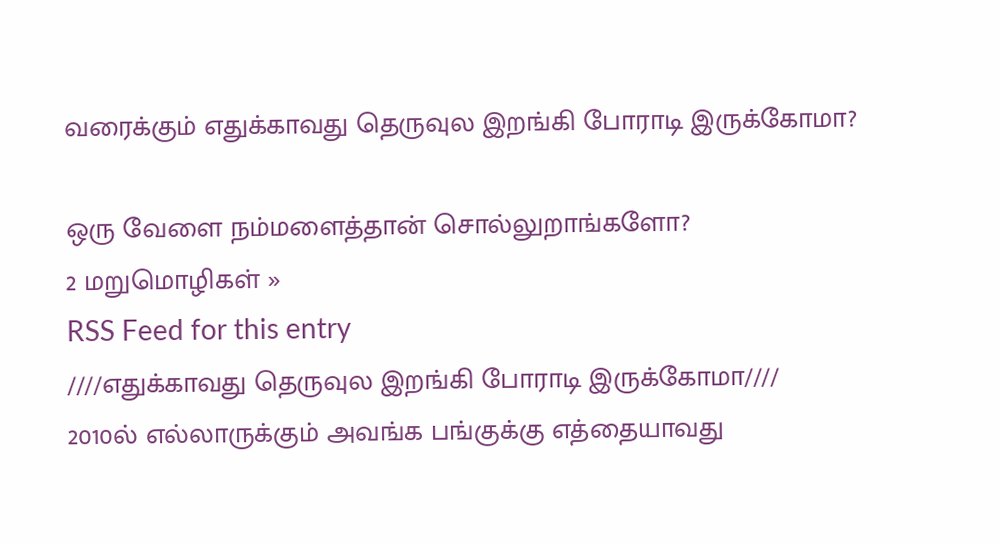வரைக்கும் எதுக்காவது தெருவுல இறங்கி போராடி இருக்கோமா?

ஒரு வேளை நம்மளைத்தான் சொல்லுறாங்களோ?
2 மறுமொழிகள் »
RSS Feed for this entry
////எதுக்காவது தெருவுல இறங்கி போராடி இருக்கோமா////
2010ல் எல்லாருக்கும் அவங்க பங்குக்கு எத்தையாவது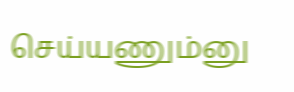செய்யணும்னு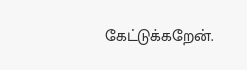கேட்டுக்கறேன்.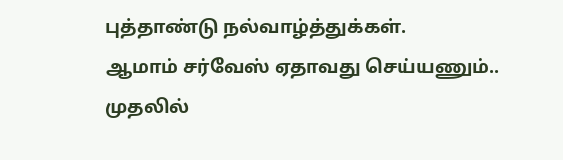புத்தாண்டு நல்வாழ்த்துக்கள்.
ஆமாம் சர்வேஸ் ஏதாவது செய்யணும்.. முதலில்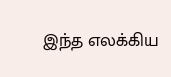இந்த எலக்கிய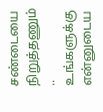சண்டையை நிறுத்தணும்
.. உங்களுக்கு என்னுடைய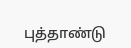புத்தாண்டு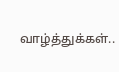வாழ்த்துக்கள்..